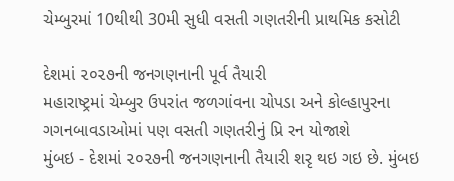ચેમ્બુરમાં 10થીથી 30મી સુધી વસતી ગણતરીની પ્રાથમિક કસોટી

દેશમાં ૨૦૨૭ની જનગણનાની પૂર્વ તૈયારી
મહારાષ્ટ્રમાં ચેમ્બુર ઉપરાંત જળગાંવના ચોપડા અને કોલ્હાપુરના ગગનબાવડાઓમાં પણ વસતી ગણતરીનું પ્રિ રન યોજાશે
મુંબઇ - દેશમાં ૨૦૨૭ની જનગણનાની તૈયારી શરૃ થઇ ગઇ છે. મુંબઇ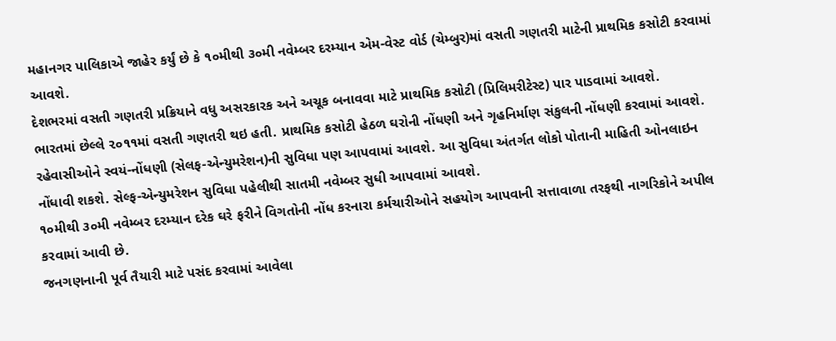મહાનગર પાલિકાએ જાહેર કર્યું છે કે ૧૦મીથી ૩૦મી નવેમ્બર દરમ્યાન એમ-વેસ્ટ વોર્ડ (ચેમ્બુર)માં વસતી ગણતરી માટેની પ્રાથમિક કસોટી કરવામાં આવશે.
દેશભરમાં વસતી ગણતરી પ્રક્રિયાને વધુ અસરકારક અને અચૂક બનાવવા માટે પ્રાથમિક કસોટી (પ્રિલિમરીટેસ્ટ) પાર પાડવામાં આવશે.
ભારતમાં છેલ્લે ૨૦૧૧માં વસતી ગણતરી થઇ હતી. પ્રાથમિક કસોટી હેઠળ ઘરોની નોંધણી અને ગૃહનિર્માણ સંકુલની નોંધણી કરવામાં આવશે. રહેવાસીઓને સ્વયં-નોંધણી (સેલફ-એન્યુમરેશન)ની સુવિધા પણ આપવામાં આવશે. આ સુવિધા અંતર્ગત લોકો પોતાની માહિતી ઓનલાઇન નોંધાવી શકશે. સેલ્ફ-એન્યુમરેશન સુવિધા પહેલીથી સાતમી નવેમ્બર સુધી આપવામાં આવશે.
૧૦મીથી ૩૦મી નવેમ્બર દરમ્યાન દરેક ઘરે ફરીને વિગતોની નોંધ કરનારા કર્મચારીઓને સહયોગ આપવાની સત્તાવાળા તરફથી નાગરિકોને અપીલ કરવામાં આવી છે.
જનગણનાની પૂર્વ તૈયારી માટે પસંદ કરવામાં આવેલા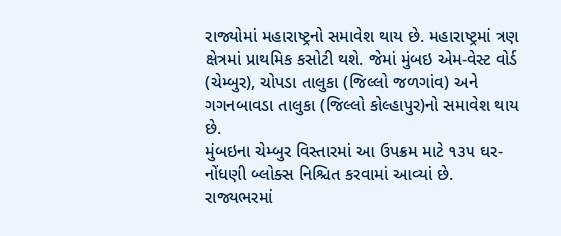રાજ્યોમાં મહારાષ્ટ્રનો સમાવેશ થાય છે. મહારાષ્ટ્રમાં ત્રણ ક્ષેત્રમાં પ્રાથમિક કસોટી થશે. જેમાં મુંબઇ એમ-વેસ્ટ વોર્ડ (ચેમ્બુર), ચોપડા તાલુકા (જિલ્લો જળગાંવ) અને ગગનબાવડા તાલુકા (જિલ્લો કોલ્હાપુર)નો સમાવેશ થાય છે.
મુંબઇના ચેમ્બુર વિસ્તારમાં આ ઉપક્રમ માટે ૧૩૫ ઘર-નોંધણી બ્લોક્સ નિશ્ચિત કરવામાં આવ્યાં છે. રાજ્યભરમાં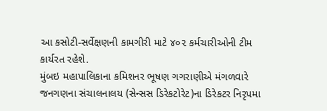આ કસોટી-સર્વેક્ષણની કામગીરી માટે ૪૦૨ કર્મચારીઓની ટીમ કાર્યરત રહેશે.
મુંબઇ મહાપાલિકાના કમિશનર ભૂષણ ગગરાણીએ મંગળવારે જનગણના સંચાલનાલય (સેન્સસ ડિરેકટોરેટ)ના ડિરેકટર નિરૃપમા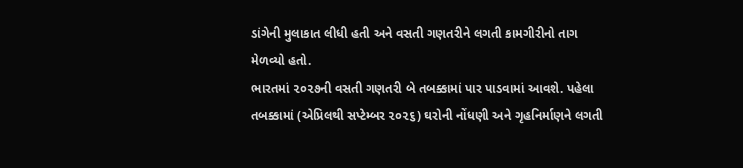ડાંગેની મુલાકાત લીધી હતી અને વસતી ગણતરીને લગતી કામગીરીનો તાગ મેળવ્યો હતો.
ભારતમાં ૨૦૨૭ની વસતી ગણતરી બે તબક્કામાં પાર પાડવામાં આવશે. પહેલા તબક્કામાં (એપ્રિલથી સપ્ટેમ્બર ૨૦૨૬) ઘરોની નોંધણી અને ગૃહનિર્માણને લગતી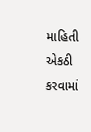માહિતી એકઠી કરવામાં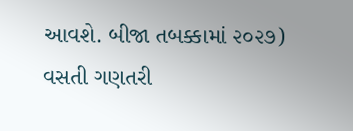આવશે. બીજા તબક્કામાં ૨૦૨૭) વસતી ગણતરી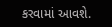કરવામાં આવશે.